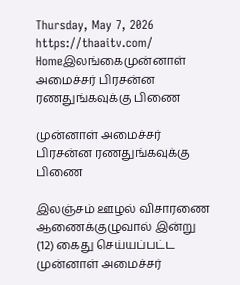Thursday, May 7, 2026
https://thaaitv.com/
Homeஇலங்கைமுன்னாள் அமைச்சர் பிரசன்ன ரணதுங்கவுக்கு பிணை

முன்னாள் அமைச்சர் பிரசன்ன ரணதுங்கவுக்கு பிணை

இலஞ்சம் ஊழல் விசாரணை ஆணைக்குழுவால் இன்று (12) கைது செய்யப்பட்ட
முன்னாள் அமைச்சர்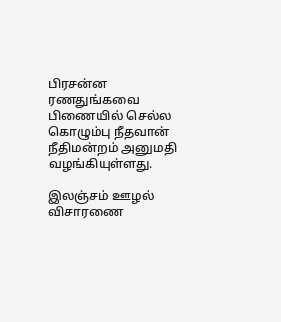பிரசன்ன ரணதுங்கவை பிணையில் செல்ல
கொழும்பு நீதவான் நீதிமன்றம் அனுமதி வழங்கியுள்ளது.

இலஞ்சம் ஊழல் விசாரணை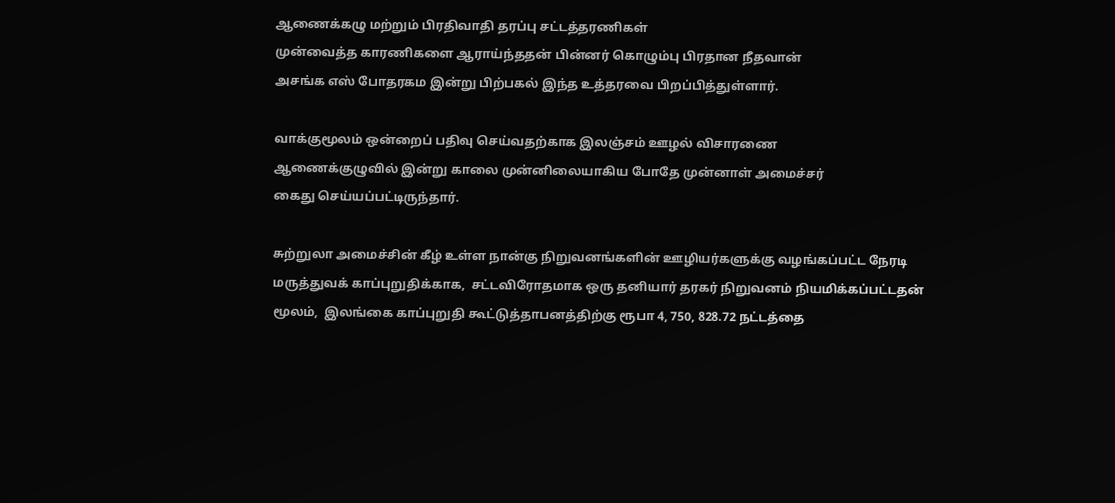ஆணைக்கழு மற்றும் பிரதிவாதி தரப்பு சட்டத்தரணிகள்
முன்வைத்த காரணிகளை ஆராய்ந்ததன் பின்னர் கொழும்பு பிரதான நீதவான்
அசங்க எஸ் போதரகம இன்று பிற்பகல் இந்த உத்தரவை பிறப்பித்துள்ளார்.

வாக்குமூலம் ஒன்றைப் பதிவு செய்வதற்காக இலஞ்சம் ஊழல் விசாரணை
ஆணைக்குழுவில் இன்று காலை முன்னிலையாகிய போதே முன்னாள் அமைச்சர்
கைது செய்யப்பட்டிருந்தார்.

சுற்றுலா அமைச்சின் கீழ் உள்ள நான்கு நிறுவனங்களின் ஊழியர்களுக்கு வழங்கப்பட்ட நேரடி மருத்துவக் காப்புறுதிக்காக,  சட்டவிரோதமாக ஒரு தனியார் தரகர் நிறுவனம் நியமிக்கப்பட்டதன் மூலம்,  இலங்கை காப்புறுதி கூட்டுத்தாபனத்திற்கு ரூபா 4, 750, 828.72 நட்டத்தை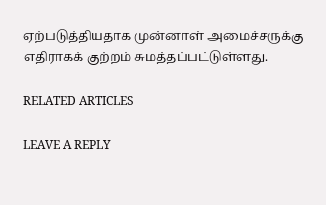ஏற்படுத்தியதாக முன்னாள் அமைச்சருக்கு எதிராகக் குற்றம் சுமத்தப்பட்டுள்ளது.

RELATED ARTICLES

LEAVE A REPLY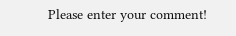Please enter your comment!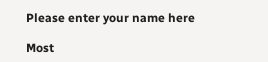Please enter your name here

Most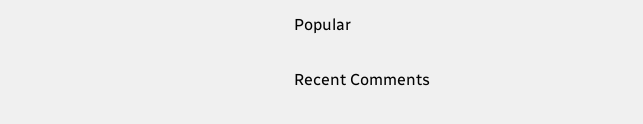Popular

Recent Comments